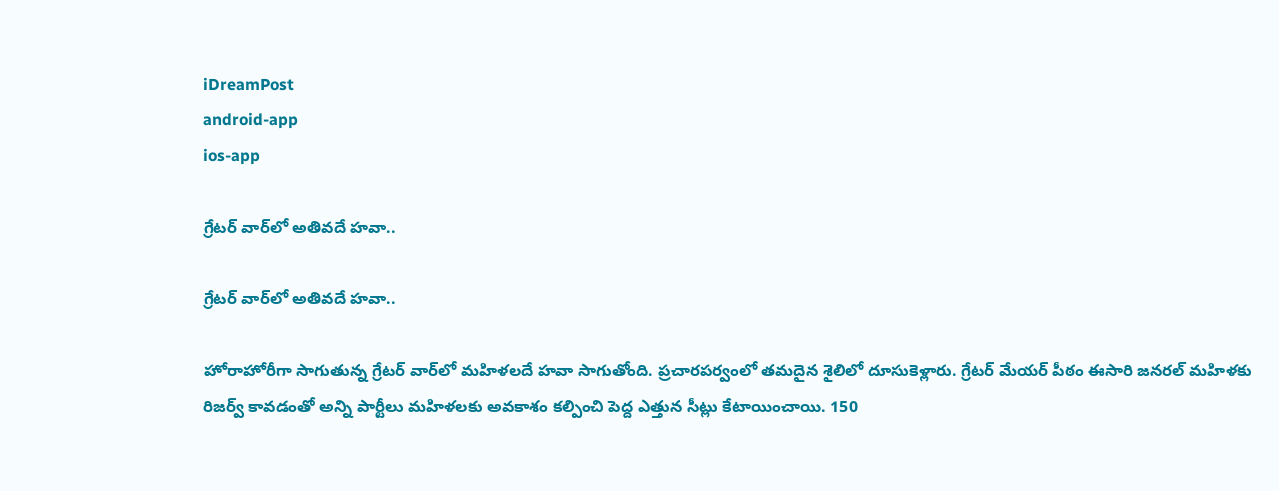iDreamPost
android-app
ios-app

గ్రేటర్‌ వార్‌లో అతివదే హవా..

గ్రేటర్‌ వార్‌లో అతివదే హవా..

హోరాహోరీగా సాగుతున్న గ్రేటర్‌ వార్‌లో మహిళలదే హవా సాగుతోంది. ప్రచారపర్వంలో తమదైన శైలిలో దూసుకెళ్లారు. గ్రేటర్‌ మేయర్‌ పీఠం ఈసారి జనరల్‌ మహిళకు రిజర్వ్‌ కావడంతో అన్ని పార్టీలు మహిళలకు అవకాశం కల్పించి పెద్ద ఎత్తున సీట్లు కేటాయించాయి. 150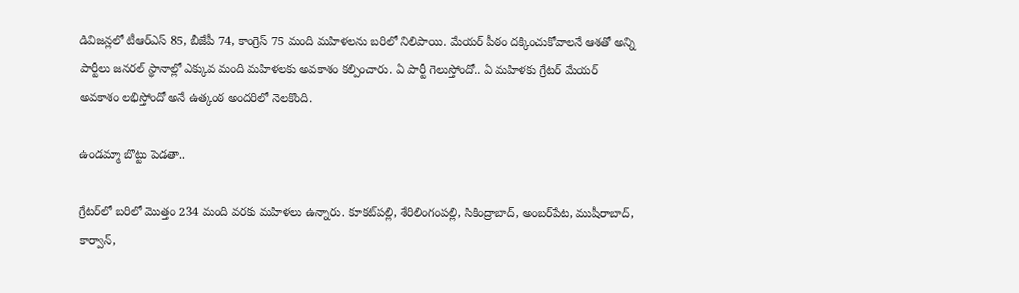డివిజన్లలో టీఆర్‌ఎస్‌ 85, బీజేపీ 74, కాంగ్రెస్‌ 75 మంది మహిళలను బరిలో నిలిపాయి. మేయర్‌ పీఠం దక్కించుకోవాలనే ఆశతో అన్ని పార్టీలు జనరల్‌ స్థానాల్లో ఎక్కువ మంది మహిళలకు అవకాశం కల్పించారు. ఏ పార్టీ గెలుస్తోందో.. ఏ మహిళకు గ్రేటర్‌ మేయర్‌ అవకాశం లభిస్తోందో అనే ఉత్కంఠ అందరిలో నెలకొంది.

ఉండమ్మా బొట్టు పెడతా..

గ్రేటర్‌లో బరిలో మొత్తం 234 మంది వరకు మహిళలు ఉన్నారు. కూకట్‌పల్లి, శేరిలింగంపల్లి, సికింద్రాబాద్‌, అంబర్‌పేట, ముషీరాబాద్‌, కార్వాన్‌,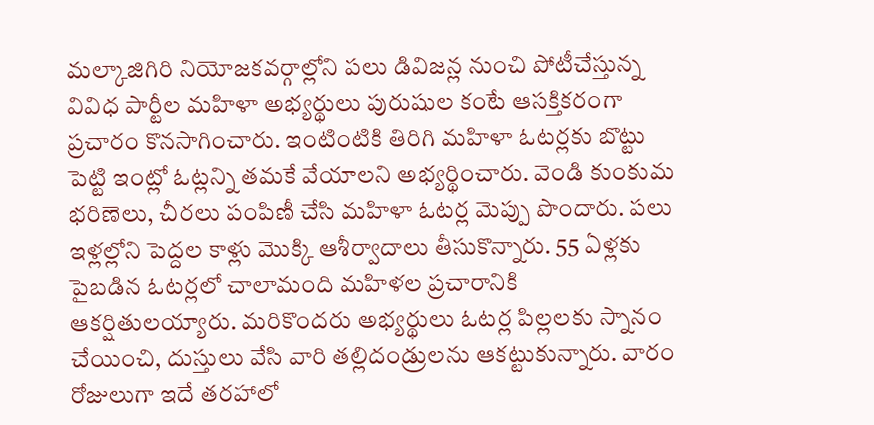మల్కాజిగిరి నియోజకవర్గాల్లోని పలు డివిజన్ల నుంచి పోటీచేస్తున్న వివిధ పార్టీల మహిళా అభ్యర్థులు పురుషుల కంటే ఆసక్తికరంగా ప్రచారం కొనసాగించారు. ఇంటింటికి తిరిగి మహిళా ఓటర్లకు బొట్టు పెట్టి ఇంట్లో ఓట్లన్ని తమకే వేయాలని అభ్యర్థించారు. వెండి కుంకుమ భరిణెలు, చీరలు పంపిణీ చేసి మహిళా ఓటర్ల మెప్పు పొందారు. పలు ఇళ్లల్లోని పెద్దల కాళ్లు మొక్కి ఆశీర్వాదాలు తీసుకొన్నారు. 55 ఏళ్లకు పైబడిన ఓటర్లలో చాలామంది మహిళల ప్రచారానికి ఆకర్షితులయ్యారు. మరికొందరు అభ్యర్థులు ఓటర్ల పిల్లలకు స్నానం చేయించి, దుస్తులు వేసి వారి తల్లిదండ్రులను ఆకట్టుకున్నారు. వారం రోజులుగా ఇదే త‌ర‌హాలో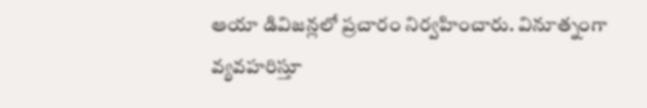ఆయా డివిజ‌న్ల‌లో ప్ర‌చారం నిర్వ‌హించారు. వినూత్నంగా వ్య‌వ‌హ‌రిస్తూ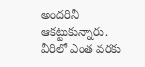అంద‌రినీ ఆక‌ట్టుకున్నారు. వీరిలో ఎంత వ‌ర‌కు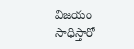విజ‌యం సాధిస్తారో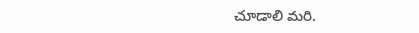చూడాలి మ‌రి.